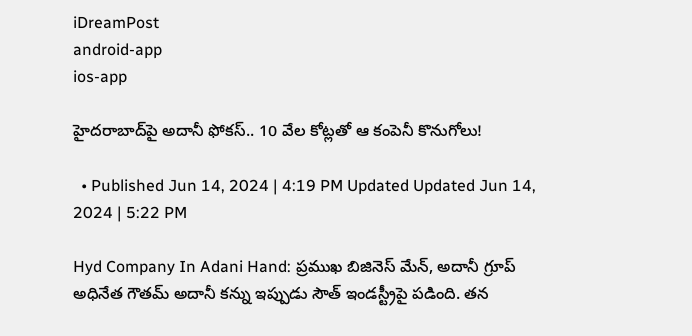iDreamPost
android-app
ios-app

హైదరాబాద్‌పై అదానీ ఫోకస్.. 10 వేల కోట్లతో ఆ కంపెనీ కొనుగోలు!

  • Published Jun 14, 2024 | 4:19 PM Updated Updated Jun 14, 2024 | 5:22 PM

Hyd Company In Adani Hand: ప్రముఖ బిజినెస్ మేన్, అదానీ గ్రూప్ అధినేత గౌతమ్ అదానీ కన్ను ఇప్పుడు సౌత్ ఇండస్ట్రీపై పడింది. తన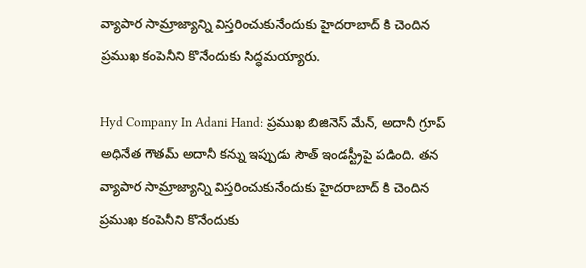వ్యాపార సామ్రాజ్యాన్ని విస్తరించుకునేందుకు హైదరాబాద్ కి చెందిన ప్రముఖ కంపెనీని కొనేందుకు సిద్ధమయ్యారు.

Hyd Company In Adani Hand: ప్రముఖ బిజినెస్ మేన్, అదానీ గ్రూప్ అధినేత గౌతమ్ అదానీ కన్ను ఇప్పుడు సౌత్ ఇండస్ట్రీపై పడింది. తన వ్యాపార సామ్రాజ్యాన్ని విస్తరించుకునేందుకు హైదరాబాద్ కి చెందిన ప్రముఖ కంపెనీని కొనేందుకు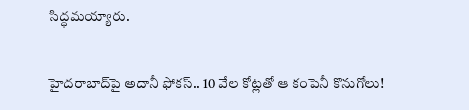సిద్ధమయ్యారు.

హైదరాబాద్‌పై అదానీ ఫోకస్.. 10 వేల కోట్లతో ఆ కంపెనీ కొనుగోలు!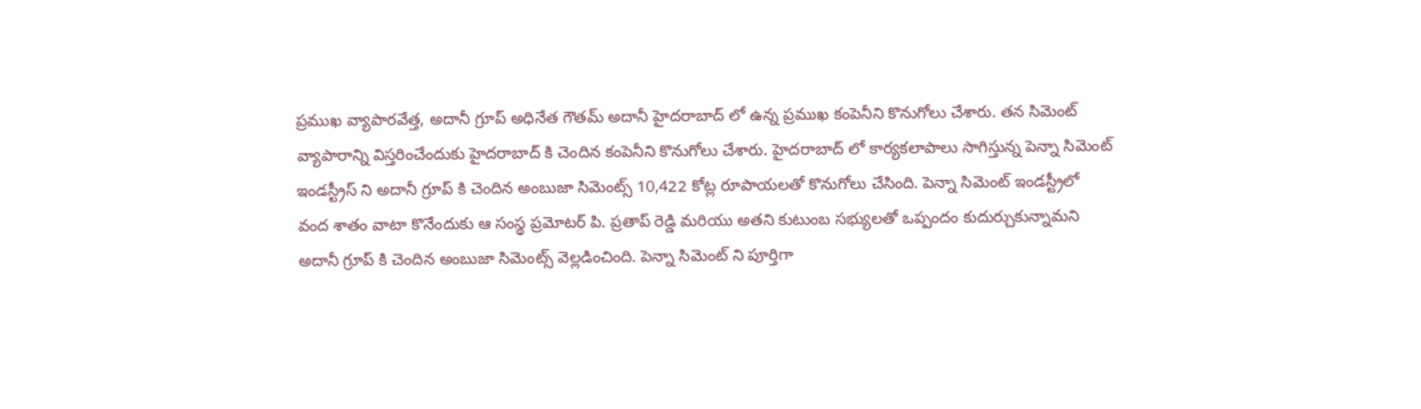ప్రముఖ వ్యాపారవేత్త, అదానీ గ్రూప్ అధినేత గౌతమ్ అదానీ హైదరాబాద్ లో ఉన్న ప్రముఖ కంపెనీని కొనుగోలు చేశారు. తన సిమెంట్ వ్యాపారాన్ని విస్తరించేందుకు హైదరాబాద్ కి చెందిన కంపెనీని కొనుగోలు చేశారు. హైదరాబాద్ లో కార్యకలాపాలు సాగిస్తున్న పెన్నా సిమెంట్ ఇండస్ట్రీస్ ని అదానీ గ్రూప్ కి చెందిన అంబుజా సిమెంట్స్ 10,422 కోట్ల రూపాయలతో కొనుగోలు చేసింది. పెన్నా సిమెంట్ ఇండస్ట్రీలో వంద శాతం వాటా కొనేందుకు ఆ సంస్థ ప్రమోటర్ పి. ప్రతాప్ రెడ్డి మరియు అతని కుటుంబ సభ్యులతో ఒప్పందం కుదుర్చుకున్నామని అదానీ గ్రూప్ కి చెందిన అంబుజా సిమెంట్స్ వెల్లడించింది. పెన్నా సిమెంట్ ని పూర్తిగా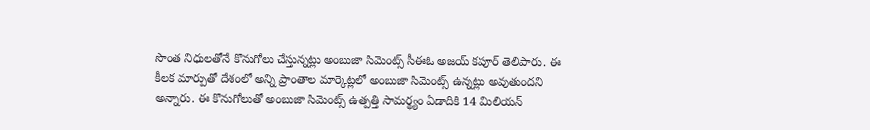సొంత నిధులతోనే కొనుగోలు చేస్తున్నట్లు అంబుజా సిమెంట్స్ సీఈఓ అజయ్ కపూర్ తెలిపారు. ఈ కీలక మార్పుతో దేశంలో అన్ని ప్రాంతాల మార్కెట్లలో అంబుజా సిమెంట్స్ ఉన్నట్లు అవుతుందని అన్నారు. ఈ కొనుగోలుతో అంబుజా సిమెంట్స్ ఉత్పత్తి సామర్థ్యం ఏడాదికి 14 మిలియన్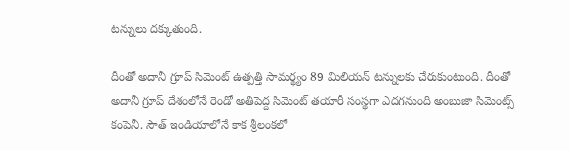టన్నులు దక్కుతుంది.

దీంతో అదానీ గ్రూప్ సిమెంట్ ఉత్పత్తి సామర్థ్యం 89 మిలియన్ టన్నులకు చేరుకుంటుంది. దీంతో అదానీ గ్రూప్ దేశంలోనే రెండో అతిపెద్ద సిమెంట్ తయారీ సంస్థగా ఎదగనుంది అంబుజా సిమెంట్స్ కంపెనీ. సౌత్ ఇండియాలోనే కాక శ్రీలంకలో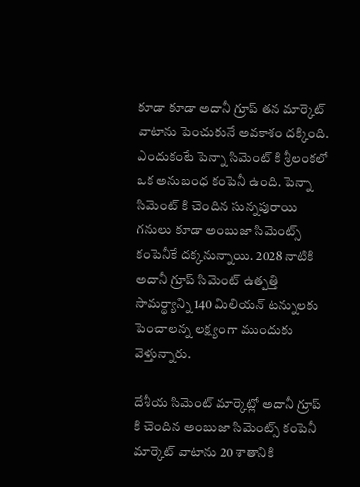కూడా కూడా అదానీ గ్రూప్ తన మార్కెట్ వాటాను పెంచుకునే అవకాశం దక్కింది. ఎందుకంటే పెన్నా సిమెంట్ కి శ్రీలంకలో ఒక అనుబంధ కంపెనీ ఉంది. పెన్నా సిమెంట్ కి చెందిన సున్నపురాయి గనులు కూడా అంబుజా సిమెంట్స్ కంపెనీకే దక్కనున్నాయి. 2028 నాటికి అదానీ గ్రూప్ సిమెంట్ ఉత్పత్తి సామర్థ్యాన్ని 140 మిలియన్ టన్నులకు పెంచాలన్న లక్ష్యంగా ముందుకు వెళ్తున్నారు.

దేశీయ సిమెంట్ మార్కెట్లో అదానీ గ్రూప్ కి చెందిన అంబుజా సిమెంట్స్ కంపెనీ మార్కెట్ వాటాను 20 శాతానికి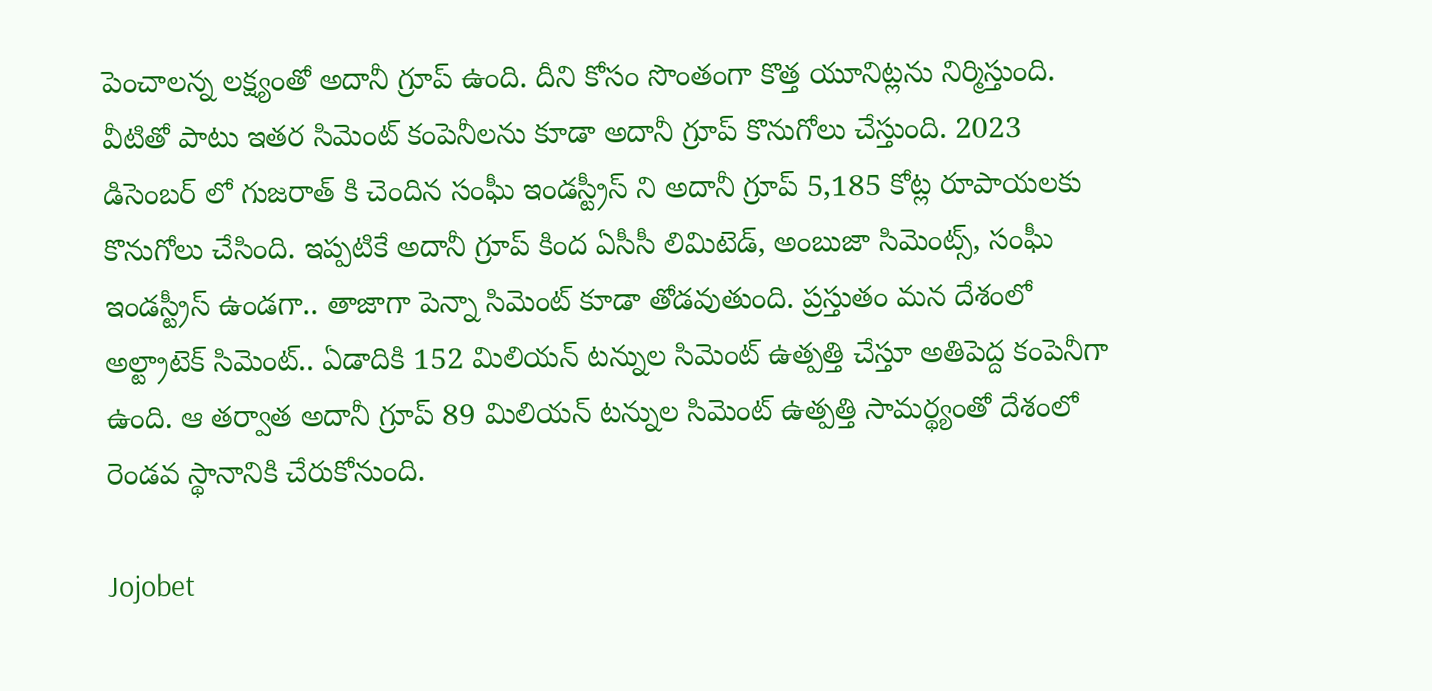పెంచాలన్న లక్ష్యంతో అదానీ గ్రూప్ ఉంది. దీని కోసం సొంతంగా కొత్త యూనిట్లను నిర్మిస్తుంది. వీటితో పాటు ఇతర సిమెంట్ కంపెనీలను కూడా అదానీ గ్రూప్ కొనుగోలు చేస్తుంది. 2023 డిసెంబర్ లో గుజరాత్ కి చెందిన సంఘీ ఇండస్ట్రీస్ ని అదానీ గ్రూప్ 5,185 కోట్ల రూపాయలకు కొనుగోలు చేసింది. ఇప్పటికే అదానీ గ్రూప్ కింద ఏసీసీ లిమిటెడ్, అంబుజా సిమెంట్స్, సంఘీ ఇండస్ట్రీస్ ఉండగా.. తాజాగా పెన్నా సిమెంట్ కూడా తోడవుతుంది. ప్రస్తుతం మన దేశంలో అల్ట్రాటెక్ సిమెంట్.. ఏడాదికి 152 మిలియన్ టన్నుల సిమెంట్ ఉత్పత్తి చేస్తూ అతిపెద్ద కంపెనీగా ఉంది. ఆ తర్వాత అదానీ గ్రూప్ 89 మిలియన్ టన్నుల సిమెంట్ ఉత్పత్తి సామర్థ్యంతో దేశంలో రెండవ స్థానానికి చేరుకోనుంది.

Jojobet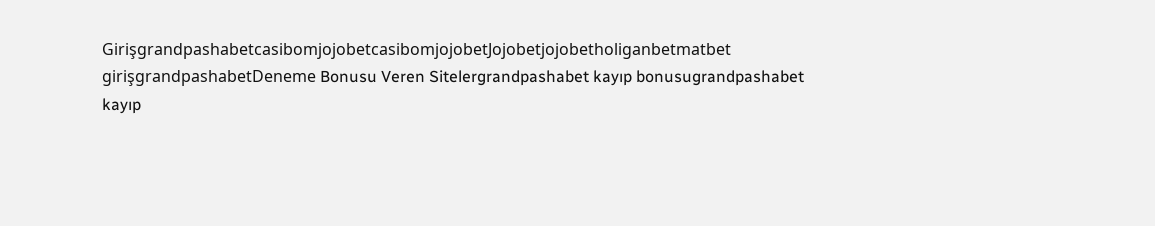GirişgrandpashabetcasibomjojobetcasibomjojobetJojobetjojobetholiganbetmatbet girişgrandpashabetDeneme Bonusu Veren Sitelergrandpashabet kayıp bonusugrandpashabet kayıp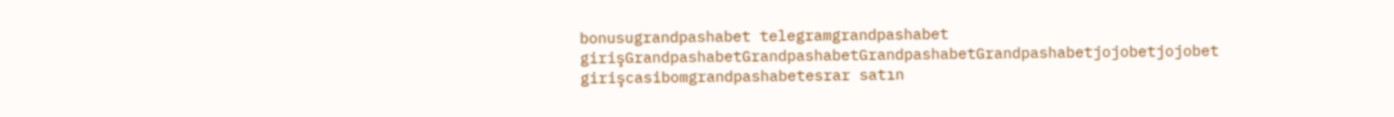bonusugrandpashabet telegramgrandpashabet girişGrandpashabetGrandpashabetGrandpashabetGrandpashabetjojobetjojobet girişcasibomgrandpashabetesrar satın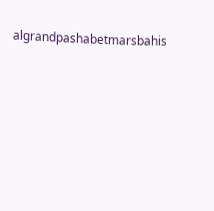algrandpashabetmarsbahis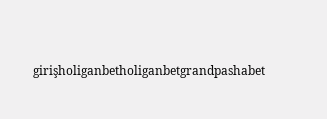girişholiganbetholiganbetgrandpashabet